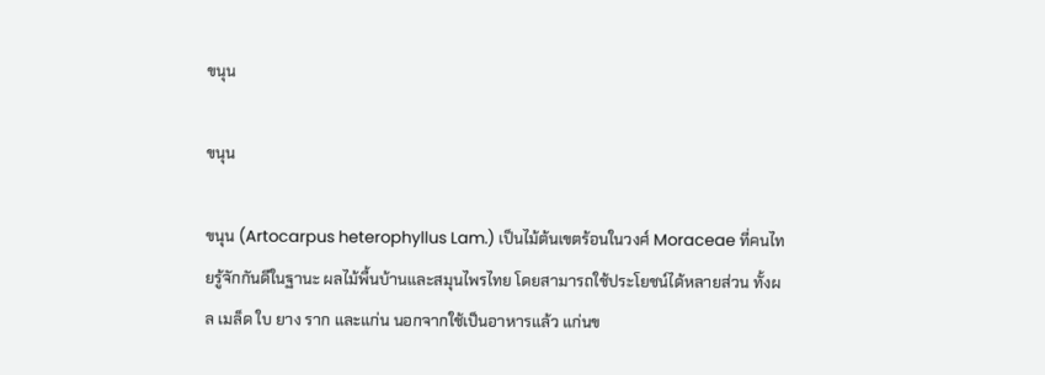ขนุน

ขนุน

ขนุน (Artocarpus heterophyllus Lam.) เป็นไม้ต้นเขตร้อนในวงศ์ Moraceae ที่คนไทยรู้จักกันดีในฐานะ ผลไม้พื้นบ้านและสมุนไพรไทย โดยสามารถใช้ประโยชน์ได้หลายส่วน ทั้งผล เมล็ด ใบ ยาง ราก และแก่น นอกจากใช้เป็นอาหารแล้ว แก่นข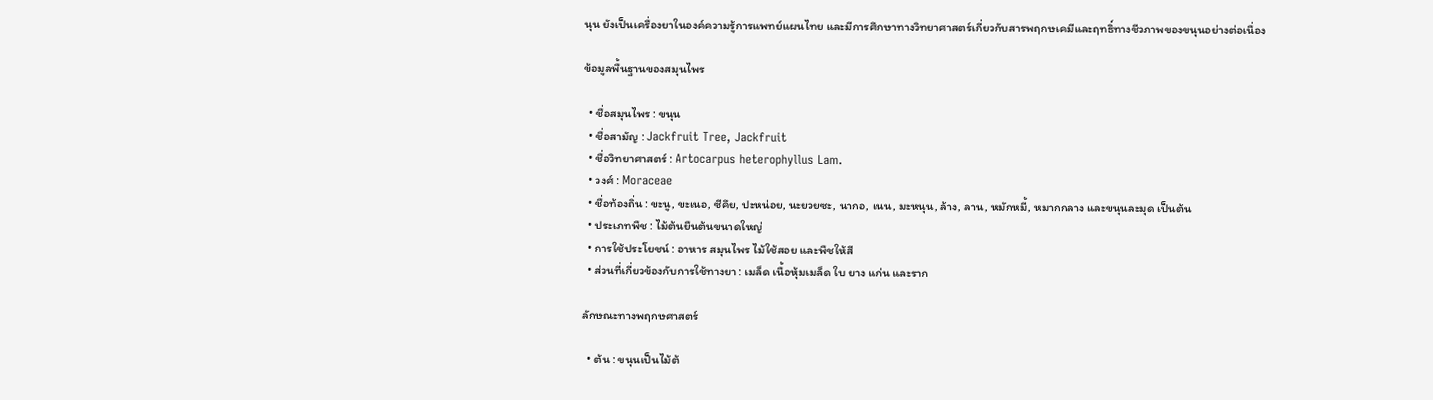นุน ยังเป็นเครื่องยาในองค์ความรู้การแพทย์แผนไทย และมีการศึกษาทางวิทยาศาสตร์เกี่ยวกับสารพฤกษเคมีและฤทธิ์ทางชีวภาพของขนุนอย่างต่อเนื่อง

ข้อมูลพื้นฐานของสมุนไพร

  • ชื่อสมุนไพร : ขนุน
  • ชื่อสามัญ : Jackfruit Tree, Jackfruit
  • ชื่อวิทยาศาสตร์ : Artocarpus heterophyllus Lam.
  • วงศ์ : Moraceae
  • ชื่อท้องถิ่น : ขะนู, ขะเนอ, ซีคึย, ปะหน่อย, นะยวยซะ, นากอ, เนน, มะหนุน, ล้าง, ลาน, หมักหมี้, หมากกลาง และขนุนละมุด เป็นต้น
  • ประเภทพืช : ไม้ต้นยืนต้นขนาดใหญ่
  • การใช้ประโยชน์ : อาหาร สมุนไพร ไม้ใช้สอย และพืชให้สี
  • ส่วนที่เกี่ยวข้องกับการใช้ทางยา : เมล็ด เนื้อหุ้มเมล็ด ใบ ยาง แก่น และราก

ลักษณะทางพฤกษศาสตร์

  • ต้น : ขนุนเป็นไม้ต้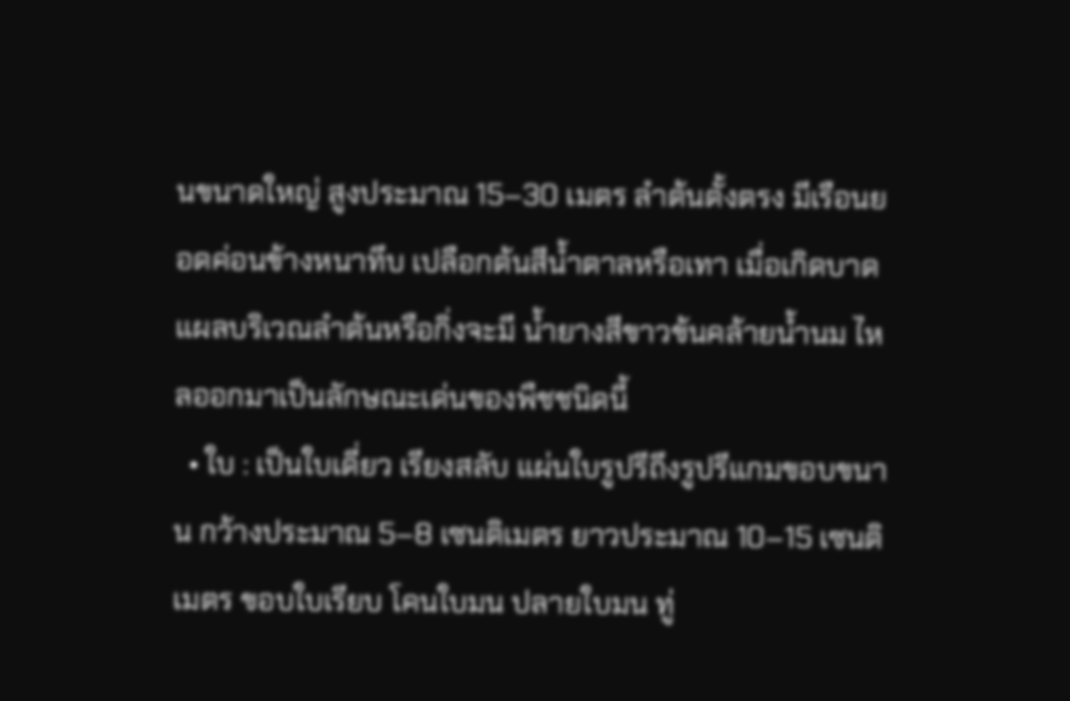นขนาดใหญ่ สูงประมาณ 15–30 เมตร ลำต้นตั้งตรง มีเรือนยอดค่อนข้างหนาทึบ เปลือกต้นสีน้ำตาลหรือเทา เมื่อเกิดบาดแผลบริเวณลำต้นหรือกิ่งจะมี น้ำยางสีขาวข้นคล้ายน้ำนม ไหลออกมาเป็นลักษณะเด่นของพืชชนิดนี้
  • ใบ : เป็นใบเดี่ยว เรียงสลับ แผ่นใบรูปรีถึงรูปรีแกมขอบขนาน กว้างประมาณ 5–8 เซนติเมตร ยาวประมาณ 10–15 เซนติเมตร ขอบใบเรียบ โคนใบมน ปลายใบมน ทู่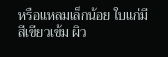หรือแหลมเล็กน้อย ใบแก่มีสีเขียวเข้ม ผิว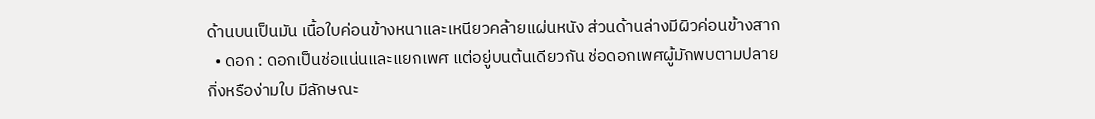ด้านบนเป็นมัน เนื้อใบค่อนข้างหนาและเหนียวคล้ายแผ่นหนัง ส่วนด้านล่างมีผิวค่อนข้างสาก
  • ดอก : ดอกเป็นช่อแน่นและแยกเพศ แต่อยู่บนต้นเดียวกัน ช่อดอกเพศผู้มักพบตามปลายกิ่งหรือง่ามใบ มีลักษณะ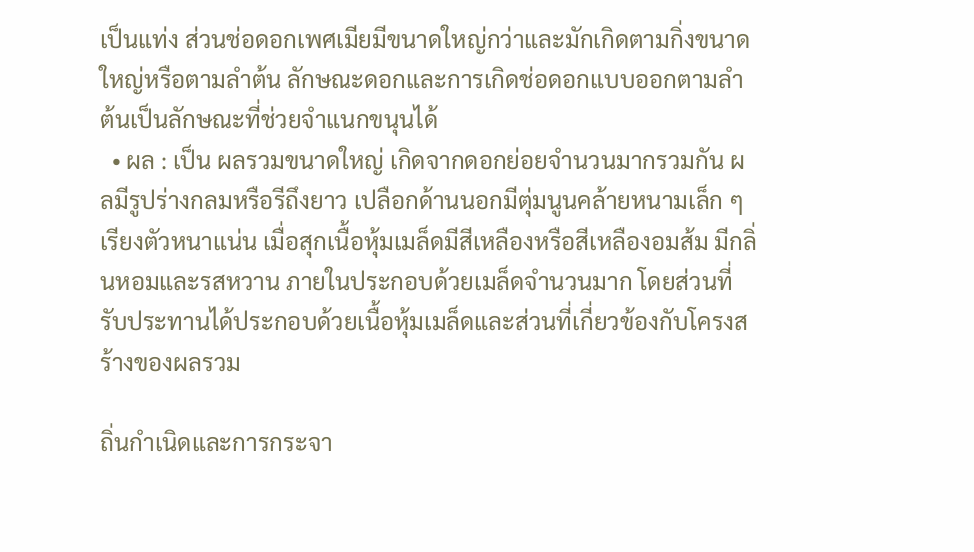เป็นแท่ง ส่วนช่อดอกเพศเมียมีขนาดใหญ่กว่าและมักเกิดตามกิ่งขนาดใหญ่หรือตามลำต้น ลักษณะดอกและการเกิดช่อดอกแบบออกตามลำต้นเป็นลักษณะที่ช่วยจำแนกขนุนได้
  • ผล : เป็น ผลรวมขนาดใหญ่ เกิดจากดอกย่อยจำนวนมากรวมกัน ผลมีรูปร่างกลมหรือรีถึงยาว เปลือกด้านนอกมีตุ่มนูนคล้ายหนามเล็ก ๆ เรียงตัวหนาแน่น เมื่อสุกเนื้อหุ้มเมล็ดมีสีเหลืองหรือสีเหลืองอมส้ม มีกลิ่นหอมและรสหวาน ภายในประกอบด้วยเมล็ดจำนวนมาก โดยส่วนที่รับประทานได้ประกอบด้วยเนื้อหุ้มเมล็ดและส่วนที่เกี่ยวข้องกับโครงสร้างของผลรวม

ถิ่นกำเนิดและการกระจา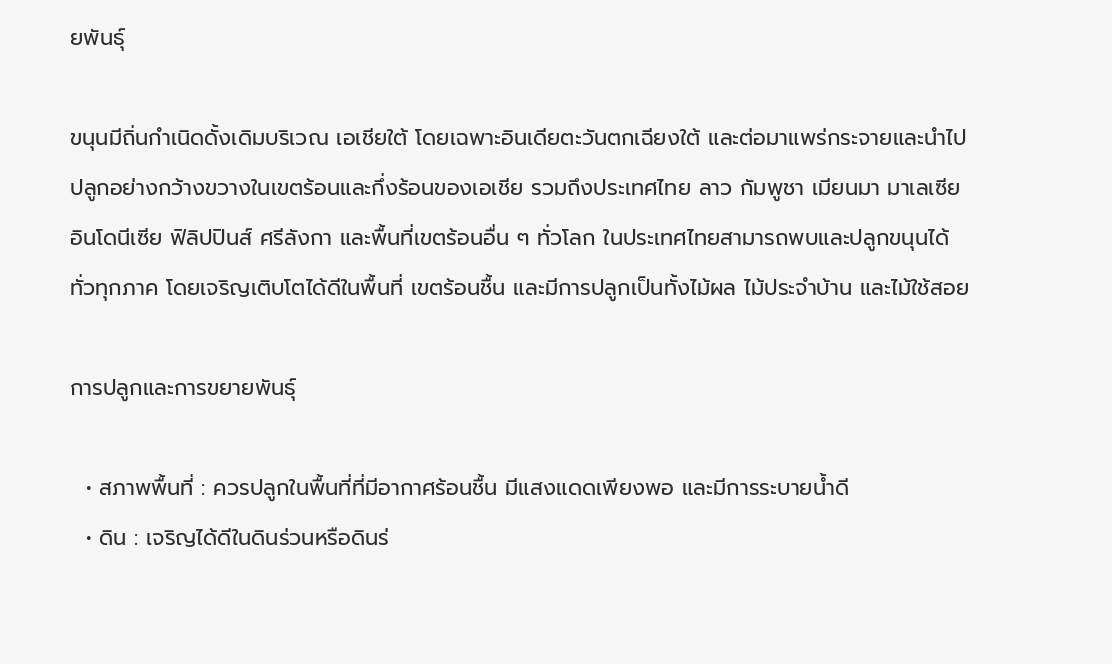ยพันธุ์

ขนุนมีถิ่นกำเนิดดั้งเดิมบริเวณ เอเชียใต้ โดยเฉพาะอินเดียตะวันตกเฉียงใต้ และต่อมาแพร่กระจายและนำไปปลูกอย่างกว้างขวางในเขตร้อนและกึ่งร้อนของเอเชีย รวมถึงประเทศไทย ลาว กัมพูชา เมียนมา มาเลเซีย อินโดนีเซีย ฟิลิปปินส์ ศรีลังกา และพื้นที่เขตร้อนอื่น ๆ ทั่วโลก ในประเทศไทยสามารถพบและปลูกขนุนได้ทั่วทุกภาค โดยเจริญเติบโตได้ดีในพื้นที่ เขตร้อนชื้น และมีการปลูกเป็นทั้งไม้ผล ไม้ประจำบ้าน และไม้ใช้สอย

การปลูกและการขยายพันธุ์

  • สภาพพื้นที่ : ควรปลูกในพื้นที่ที่มีอากาศร้อนชื้น มีแสงแดดเพียงพอ และมีการระบายน้ำดี
  • ดิน : เจริญได้ดีในดินร่วนหรือดินร่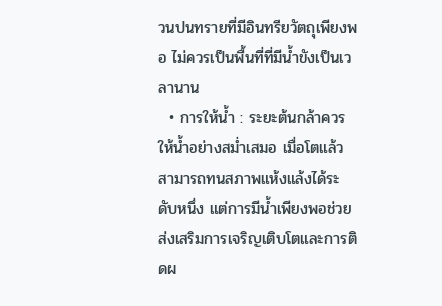วนปนทรายที่มีอินทรียวัตถุเพียงพอ ไม่ควรเป็นพื้นที่ที่มีน้ำขังเป็นเวลานาน
  • การให้น้ำ : ระยะต้นกล้าควรให้น้ำอย่างสม่ำเสมอ เมื่อโตแล้วสามารถทนสภาพแห้งแล้งได้ระดับหนึ่ง แต่การมีน้ำเพียงพอช่วยส่งเสริมการเจริญเติบโตและการติดผ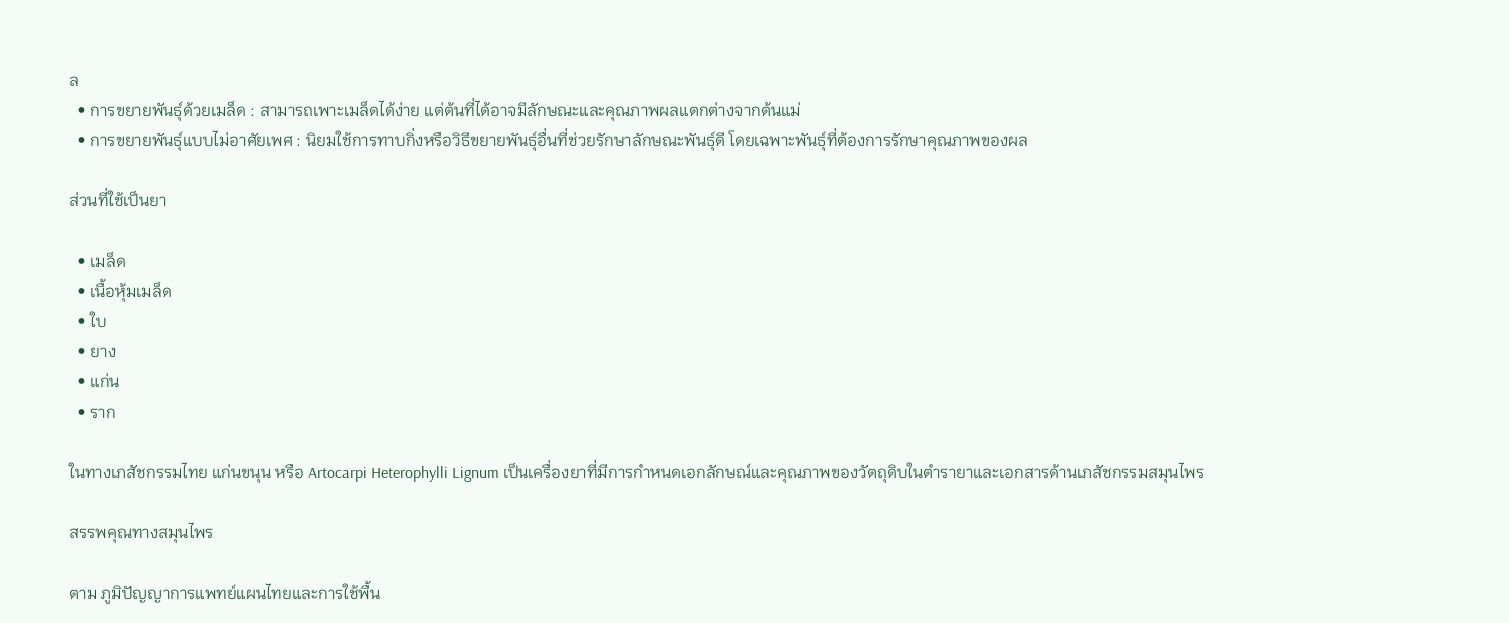ล
  • การขยายพันธุ์ด้วยเมล็ด : สามารถเพาะเมล็ดได้ง่าย แต่ต้นที่ได้อาจมีลักษณะและคุณภาพผลแตกต่างจากต้นแม่
  • การขยายพันธุ์แบบไม่อาศัยเพศ : นิยมใช้การทาบกิ่งหรือวิธีขยายพันธุ์อื่นที่ช่วยรักษาลักษณะพันธุ์ดี โดยเฉพาะพันธุ์ที่ต้องการรักษาคุณภาพของผล

ส่วนที่ใช้เป็นยา

  • เมล็ด
  • เนื้อหุ้มเมล็ด
  • ใบ
  • ยาง
  • แก่น
  • ราก

ในทางเภสัชกรรมไทย แก่นขนุน หรือ Artocarpi Heterophylli Lignum เป็นเครื่องยาที่มีการกำหนดเอกลักษณ์และคุณภาพของวัตถุดิบในตำรายาและเอกสารด้านเภสัชกรรมสมุนไพร

สรรพคุณทางสมุนไพร

ตาม ภูมิปัญญาการแพทย์แผนไทยและการใช้พื้น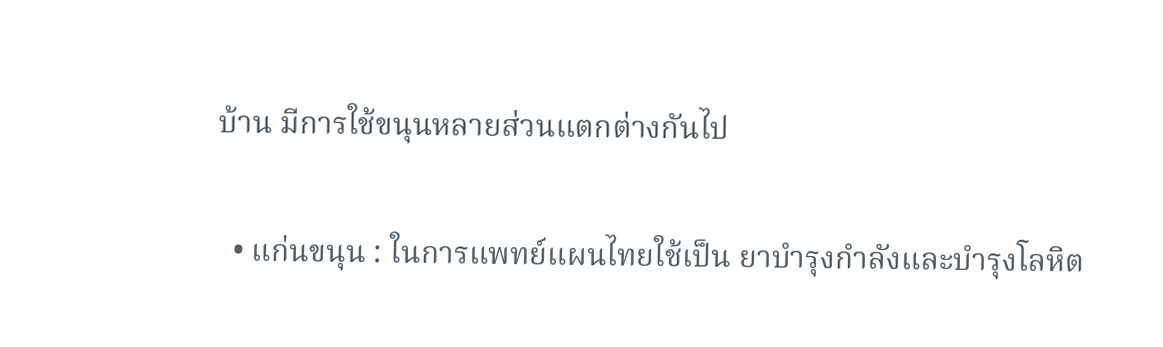บ้าน มีการใช้ขนุนหลายส่วนแตกต่างกันไป

  • แก่นขนุน : ในการแพทย์แผนไทยใช้เป็น ยาบำรุงกำลังและบำรุงโลหิต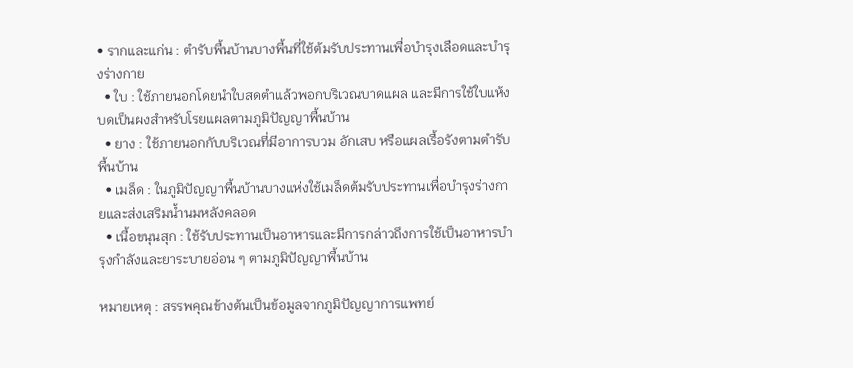• รากและแก่น : ตำรับพื้นบ้านบางพื้นที่ใช้ต้มรับประทานเพื่อบำรุงเลือดและบำรุงร่างกาย
  • ใบ : ใช้ภายนอกโดยนำใบสดตำแล้วพอกบริเวณบาดแผล และมีการใช้ใบแห้งบดเป็นผงสำหรับโรยแผลตามภูมิปัญญาพื้นบ้าน
  • ยาง : ใช้ภายนอกกับบริเวณที่มีอาการบวม อักเสบ หรือแผลเรื้อรังตามตำรับพื้นบ้าน
  • เมล็ด : ในภูมิปัญญาพื้นบ้านบางแห่งใช้เมล็ดต้มรับประทานเพื่อบำรุงร่างกายและส่งเสริมน้ำนมหลังคลอด
  • เนื้อขนุนสุก : ใช้รับประทานเป็นอาหารและมีการกล่าวถึงการใช้เป็นอาหารบำรุงกำลังและยาระบายอ่อน ๆ ตามภูมิปัญญาพื้นบ้าน

หมายเหตุ : สรรพคุณข้างต้นเป็นข้อมูลจากภูมิปัญญาการแพทย์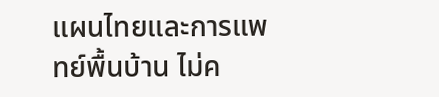แผนไทยและการแพทย์พื้นบ้าน ไม่ค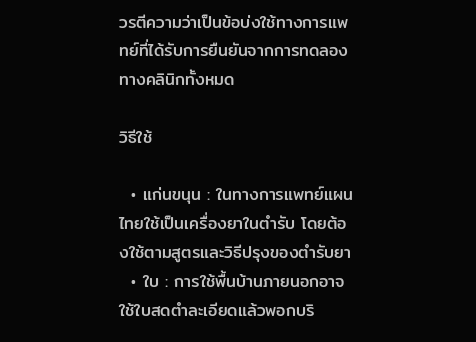วรตีความว่าเป็นข้อบ่งใช้ทางการแพทย์ที่ได้รับการยืนยันจากการทดลองทางคลินิกทั้งหมด

วิธีใช้

  • แก่นขนุน : ในทางการแพทย์แผนไทยใช้เป็นเครื่องยาในตำรับ โดยต้องใช้ตามสูตรและวิธีปรุงของตำรับยา
  • ใบ : การใช้พื้นบ้านภายนอกอาจใช้ใบสดตำละเอียดแล้วพอกบริ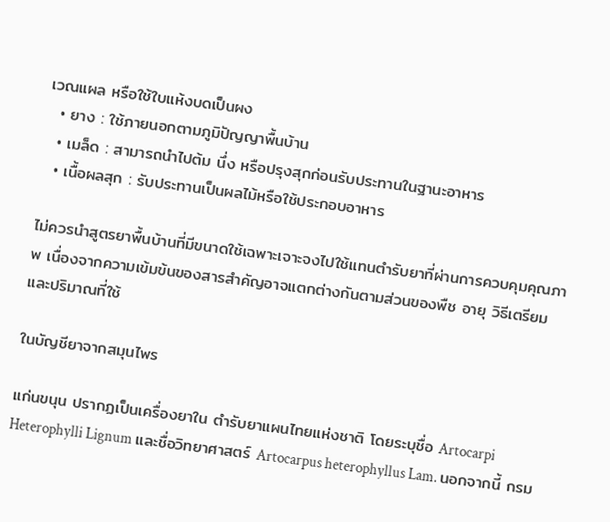เวณแผล หรือใช้ใบแห้งบดเป็นผง
  • ยาง : ใช้ภายนอกตามภูมิปัญญาพื้นบ้าน
  • เมล็ด : สามารถนำไปต้ม นึ่ง หรือปรุงสุกก่อนรับประทานในฐานะอาหาร
  • เนื้อผลสุก : รับประทานเป็นผลไม้หรือใช้ประกอบอาหาร

ไม่ควรนำสูตรยาพื้นบ้านที่มีขนาดใช้เฉพาะเจาะจงไปใช้แทนตำรับยาที่ผ่านการควบคุมคุณภาพ เนื่องจากความเข้มข้นของสารสำคัญอาจแตกต่างกันตามส่วนของพืช อายุ วิธีเตรียม และปริมาณที่ใช้

ในบัญชียาจากสมุนไพร

แก่นขนุน ปรากฏเป็นเครื่องยาใน ตำรับยาแผนไทยแห่งชาติ โดยระบุชื่อ Artocarpi Heterophylli Lignum และชื่อวิทยาศาสตร์ Artocarpus heterophyllus Lam. นอกจากนี้ กรม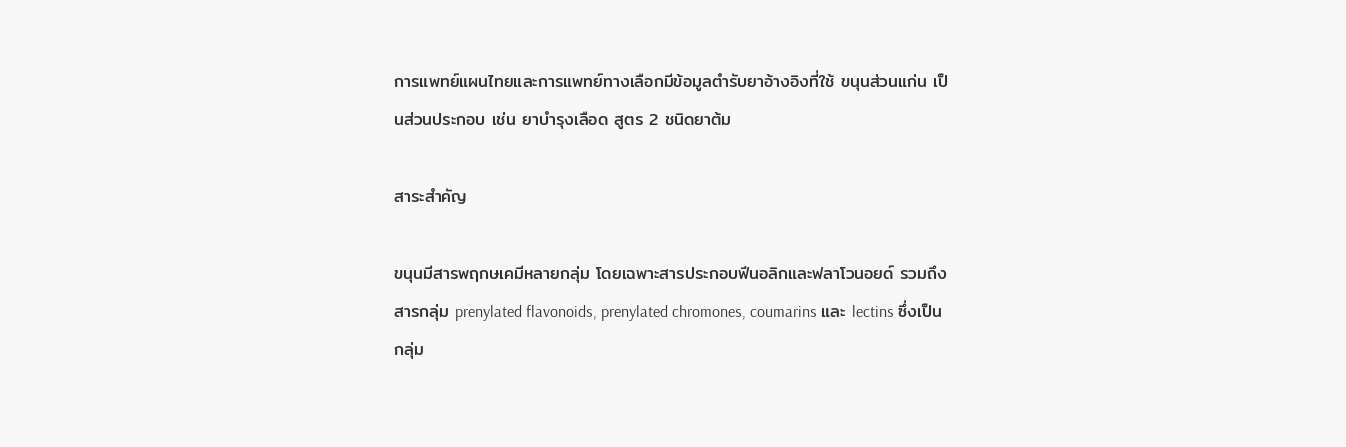การแพทย์แผนไทยและการแพทย์ทางเลือกมีข้อมูลตำรับยาอ้างอิงที่ใช้ ขนุนส่วนแก่น เป็นส่วนประกอบ เช่น ยาบำรุงเลือด สูตร 2 ชนิดยาต้ม

สาระสำคัญ

ขนุนมีสารพฤกษเคมีหลายกลุ่ม โดยเฉพาะสารประกอบฟีนอลิกและฟลาโวนอยด์ รวมถึงสารกลุ่ม prenylated flavonoids, prenylated chromones, coumarins และ lectins ซึ่งเป็นกลุ่ม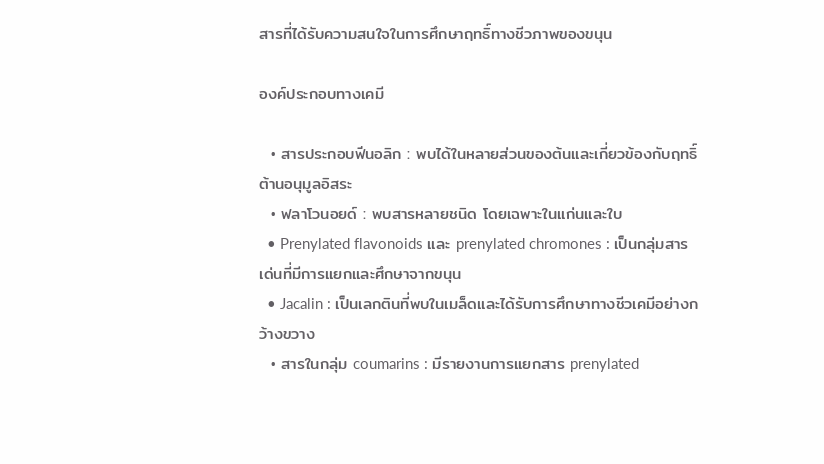สารที่ได้รับความสนใจในการศึกษาฤทธิ์ทางชีวภาพของขนุน

องค์ประกอบทางเคมี

  • สารประกอบฟีนอลิก : พบได้ในหลายส่วนของต้นและเกี่ยวข้องกับฤทธิ์ต้านอนุมูลอิสระ
  • ฟลาโวนอยด์ : พบสารหลายชนิด โดยเฉพาะในแก่นและใบ
  • Prenylated flavonoids และ prenylated chromones : เป็นกลุ่มสารเด่นที่มีการแยกและศึกษาจากขนุน
  • Jacalin : เป็นเลกตินที่พบในเมล็ดและได้รับการศึกษาทางชีวเคมีอย่างกว้างขวาง
  • สารในกลุ่ม coumarins : มีรายงานการแยกสาร prenylated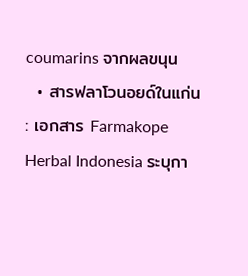coumarins จากผลขนุน
  • สารฟลาโวนอยด์ในแก่น : เอกสาร Farmakope Herbal Indonesia ระบุกา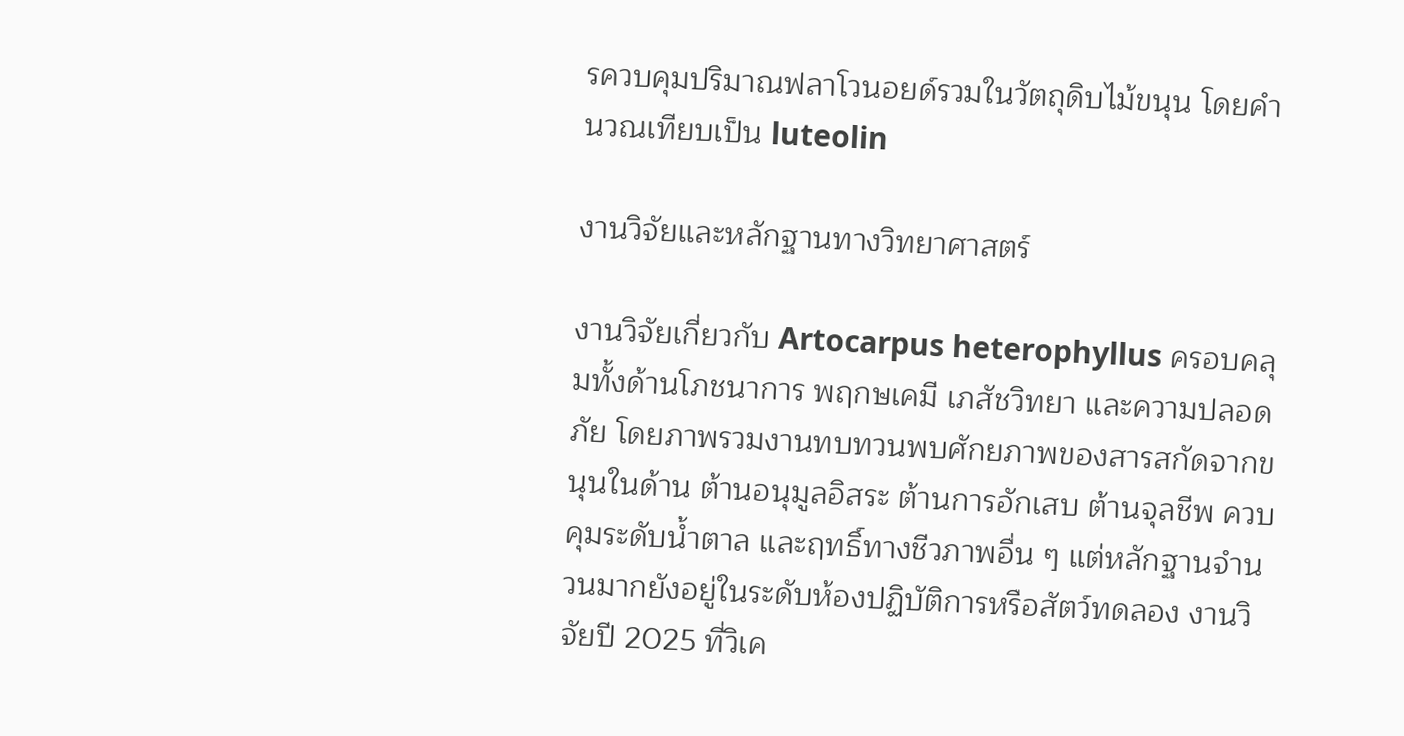รควบคุมปริมาณฟลาโวนอยด์รวมในวัตถุดิบไม้ขนุน โดยคำนวณเทียบเป็น luteolin

งานวิจัยและหลักฐานทางวิทยาศาสตร์

งานวิจัยเกี่ยวกับ Artocarpus heterophyllus ครอบคลุมทั้งด้านโภชนาการ พฤกษเคมี เภสัชวิทยา และความปลอดภัย โดยภาพรวมงานทบทวนพบศักยภาพของสารสกัดจากขนุนในด้าน ต้านอนุมูลอิสระ ต้านการอักเสบ ต้านจุลชีพ ควบคุมระดับน้ำตาล และฤทธิ์ทางชีวภาพอื่น ๆ แต่หลักฐานจำนวนมากยังอยู่ในระดับห้องปฏิบัติการหรือสัตว์ทดลอง งานวิจัยปี 2025 ที่วิเค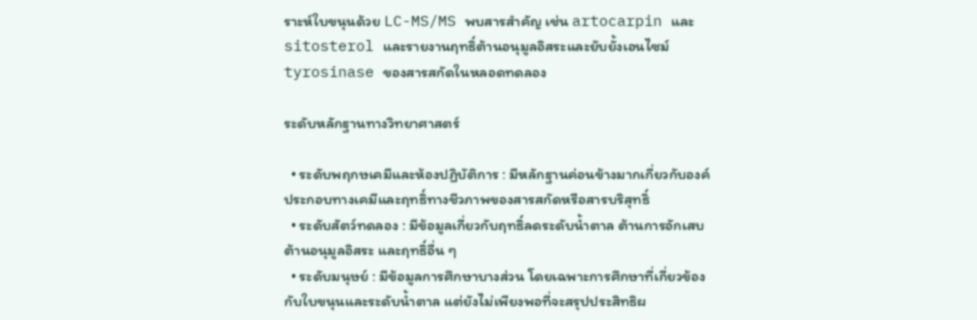ราะห์ใบขนุนด้วย LC-MS/MS พบสารสำคัญ เช่น artocarpin และ sitosterol และรายงานฤทธิ์ต้านอนุมูลอิสระและยับยั้งเอนไซม์ tyrosinase ของสารสกัดในหลอดทดลอง

ระดับหลักฐานทางวิทยาศาสตร์

  • ระดับพฤกษเคมีและห้องปฏิบัติการ : มีหลักฐานค่อนข้างมากเกี่ยวกับองค์ประกอบทางเคมีและฤทธิ์ทางชีวภาพของสารสกัดหรือสารบริสุทธิ์
  • ระดับสัตว์ทดลอง : มีข้อมูลเกี่ยวกับฤทธิ์ลดระดับน้ำตาล ต้านการอักเสบ ต้านอนุมูลอิสระ และฤทธิ์อื่น ๆ
  • ระดับมนุษย์ : มีข้อมูลการศึกษาบางส่วน โดยเฉพาะการศึกษาที่เกี่ยวข้องกับใบขนุนและระดับน้ำตาล แต่ยังไม่เพียงพอที่จะสรุปประสิทธิผ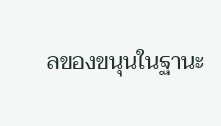ลของขนุนในฐานะ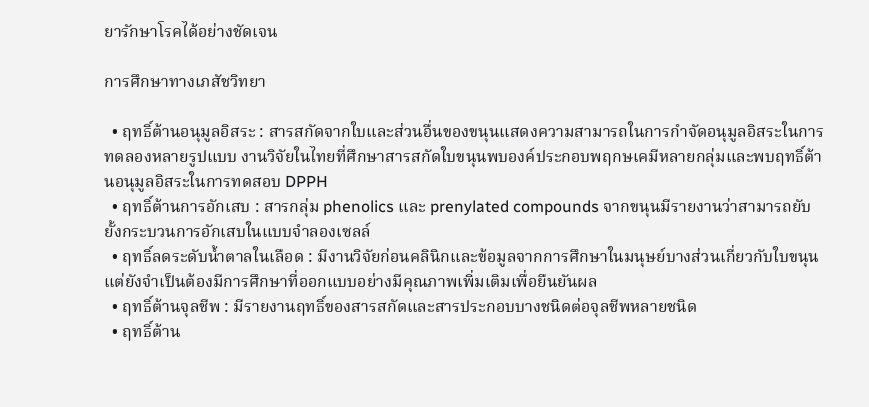ยารักษาโรคได้อย่างชัดเจน

การศึกษาทางเภสัชวิทยา

  • ฤทธิ์ต้านอนุมูลอิสระ : สารสกัดจากใบและส่วนอื่นของขนุนแสดงความสามารถในการกำจัดอนุมูลอิสระในการทดลองหลายรูปแบบ งานวิจัยในไทยที่ศึกษาสารสกัดใบขนุนพบองค์ประกอบพฤกษเคมีหลายกลุ่มและพบฤทธิ์ต้านอนุมูลอิสระในการทดสอบ DPPH
  • ฤทธิ์ต้านการอักเสบ : สารกลุ่ม phenolics และ prenylated compounds จากขนุนมีรายงานว่าสามารถยับยั้งกระบวนการอักเสบในแบบจำลองเซลล์
  • ฤทธิ์ลดระดับน้ำตาลในเลือด : มีงานวิจัยก่อนคลินิกและข้อมูลจากการศึกษาในมนุษย์บางส่วนเกี่ยวกับใบขนุน แต่ยังจำเป็นต้องมีการศึกษาที่ออกแบบอย่างมีคุณภาพเพิ่มเติมเพื่อยืนยันผล
  • ฤทธิ์ต้านจุลชีพ : มีรายงานฤทธิ์ของสารสกัดและสารประกอบบางชนิดต่อจุลชีพหลายชนิด
  • ฤทธิ์ต้าน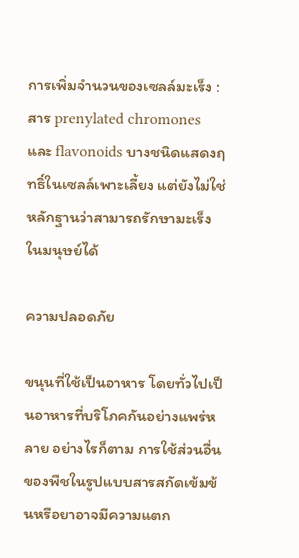การเพิ่มจำนวนของเซลล์มะเร็ง : สาร prenylated chromones และ flavonoids บางชนิดแสดงฤทธิ์ในเซลล์เพาะเลี้ยง แต่ยังไม่ใช่หลักฐานว่าสามารถรักษามะเร็งในมนุษย์ได้

ความปลอดภัย

ขนุนที่ใช้เป็นอาหาร โดยทั่วไปเป็นอาหารที่บริโภคกันอย่างแพร่หลาย อย่างไรก็ตาม การใช้ส่วนอื่นของพืชในรูปแบบสารสกัดเข้มข้นหรือยาอาจมีความแตก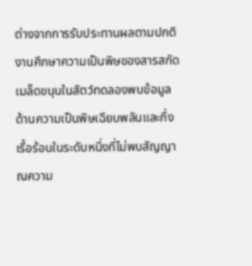ต่างจากการรับประทานผลตามปกติ งานศึกษาความเป็นพิษของสารสกัดเมล็ดขนุนในสัตว์ทดลองพบข้อมูลด้านความเป็นพิษเฉียบพลันและกึ่งเรื้อร้อนในระดับหนึ่งที่ไม่พบสัญญาณความ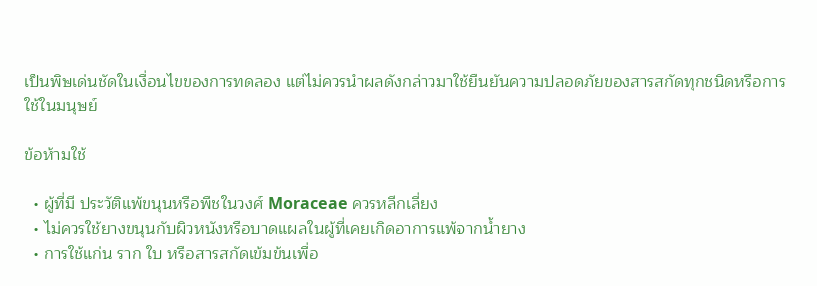เป็นพิษเด่นชัดในเงื่อนไขของการทดลอง แต่ไม่ควรนำผลดังกล่าวมาใช้ยืนยันความปลอดภัยของสารสกัดทุกชนิดหรือการใช้ในมนุษย์

ข้อห้ามใช้

  • ผู้ที่มี ประวัติแพ้ขนุนหรือพืชในวงศ์ Moraceae ควรหลีกเลี่ยง
  • ไม่ควรใช้ยางขนุนกับผิวหนังหรือบาดแผลในผู้ที่เคยเกิดอาการแพ้จากน้ำยาง
  • การใช้แก่น ราก ใบ หรือสารสกัดเข้มข้นเพื่อ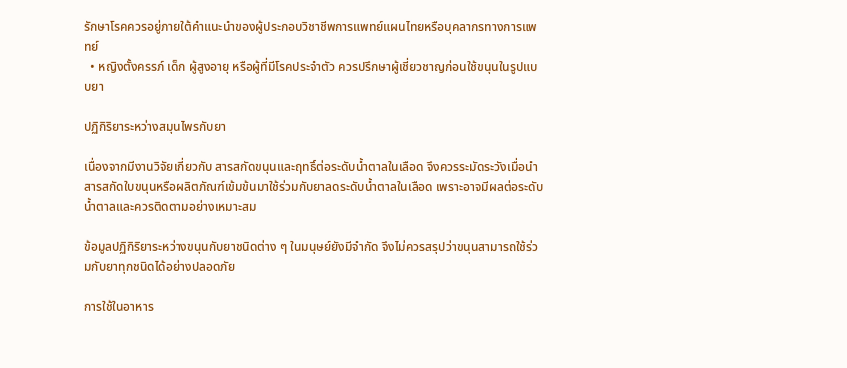รักษาโรคควรอยู่ภายใต้คำแนะนำของผู้ประกอบวิชาชีพการแพทย์แผนไทยหรือบุคลากรทางการแพทย์
  • หญิงตั้งครรภ์ เด็ก ผู้สูงอายุ หรือผู้ที่มีโรคประจำตัว ควรปรึกษาผู้เชี่ยวชาญก่อนใช้ขนุนในรูปแบบยา

ปฏิกิริยาระหว่างสมุนไพรกับยา

เนื่องจากมีงานวิจัยเกี่ยวกับ สารสกัดขนุนและฤทธิ์ต่อระดับน้ำตาลในเลือด จึงควรระมัดระวังเมื่อนำสารสกัดใบขนุนหรือผลิตภัณฑ์เข้มข้นมาใช้ร่วมกับยาลดระดับน้ำตาลในเลือด เพราะอาจมีผลต่อระดับน้ำตาลและควรติดตามอย่างเหมาะสม

ข้อมูลปฏิกิริยาระหว่างขนุนกับยาชนิดต่าง ๆ ในมนุษย์ยังมีจำกัด จึงไม่ควรสรุปว่าขนุนสามารถใช้ร่วมกับยาทุกชนิดได้อย่างปลอดภัย

การใช้ในอาหาร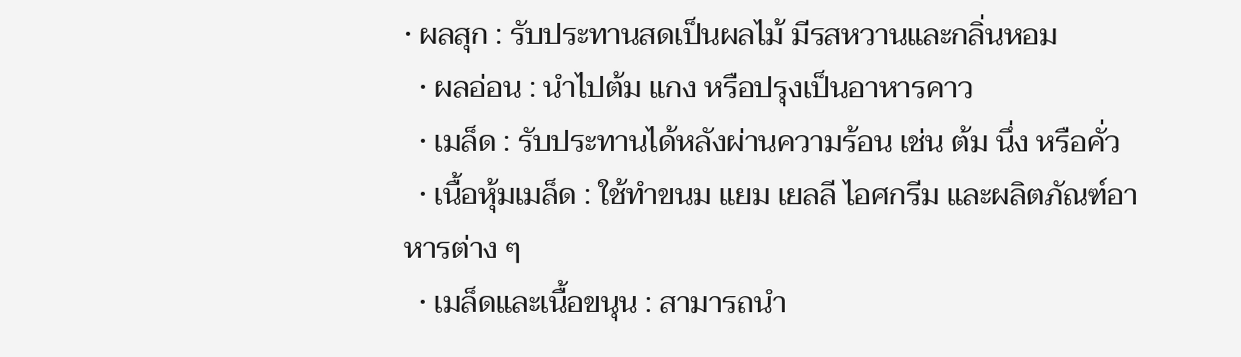• ผลสุก : รับประทานสดเป็นผลไม้ มีรสหวานและกลิ่นหอม
  • ผลอ่อน : นำไปต้ม แกง หรือปรุงเป็นอาหารคาว
  • เมล็ด : รับประทานได้หลังผ่านความร้อน เช่น ต้ม นึ่ง หรือคั่ว
  • เนื้อหุ้มเมล็ด : ใช้ทำขนม แยม เยลลี ไอศกรีม และผลิตภัณฑ์อาหารต่าง ๆ
  • เมล็ดและเนื้อขนุน : สามารถนำ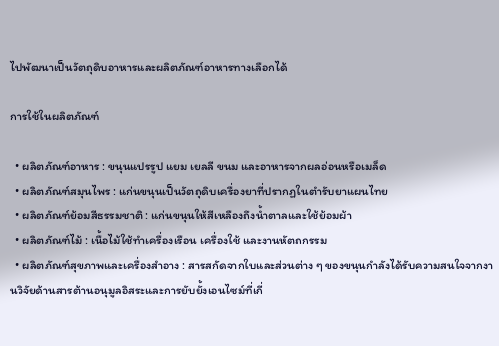ไปพัฒนาเป็นวัตถุดิบอาหารและผลิตภัณฑ์อาหารทางเลือกได้

การใช้ในผลิตภัณฑ์

  • ผลิตภัณฑ์อาหาร : ขนุนแปรรูป แยม เยลลี ขนม และอาหารจากผลอ่อนหรือเมล็ด
  • ผลิตภัณฑ์สมุนไพร : แก่นขนุนเป็นวัตถุดิบเครื่องยาที่ปรากฏในตำรับยาแผนไทย
  • ผลิตภัณฑ์ย้อมสีธรรมชาติ : แก่นขนุนให้สีเหลืองถึงน้ำตาลและใช้ย้อมผ้า
  • ผลิตภัณฑ์ไม้ : เนื้อไม้ใช้ทำเครื่องเรือน เครื่องใช้ และงานหัตถกรรม
  • ผลิตภัณฑ์สุขภาพและเครื่องสำอาง : สารสกัดจากใบและส่วนต่าง ๆ ของขนุนกำลังได้รับความสนใจจากงานวิจัยด้านสารต้านอนุมูลอิสระและการยับยั้งเอนไซม์ที่เกี่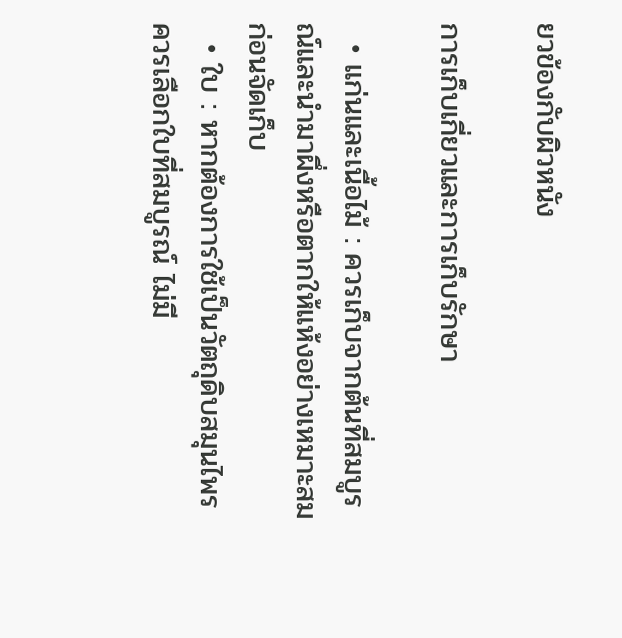ยวข้องกับผิวหนัง

การเก็บเกี่ยวและการเก็บรักษา

  • แก่นและเนื้อไม้ : ควรเก็บจากต้นที่สมบูรณ์และนำมาผึ่งหรือตากให้แห้งอย่างเหมาะสมก่อนจัดเก็บ
  • ใบ : หากต้องการใช้เป็นวัตถุดิบสมุนไพร ควรเลือกใบที่สมบูรณ์ ไม่มี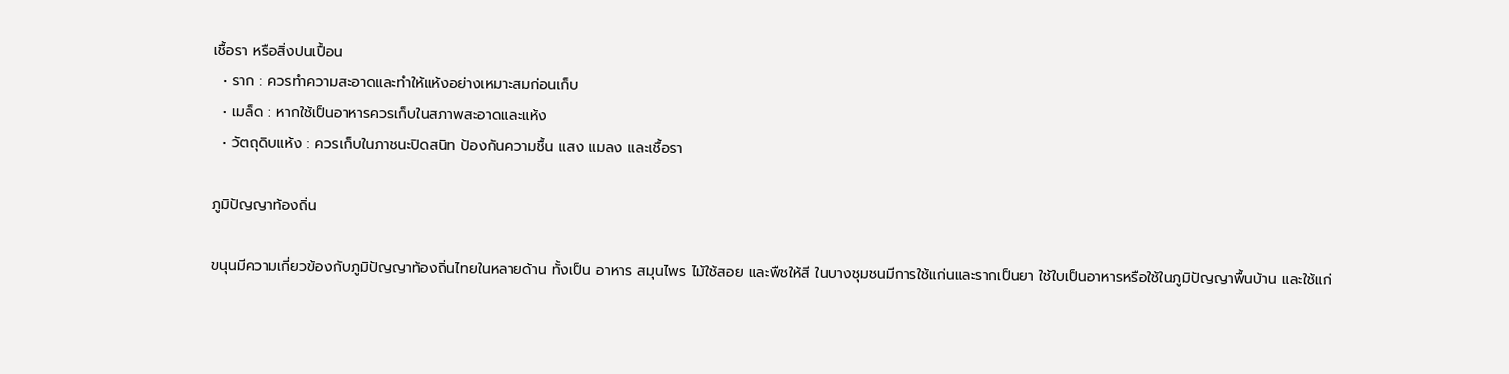เชื้อรา หรือสิ่งปนเปื้อน
  • ราก : ควรทำความสะอาดและทำให้แห้งอย่างเหมาะสมก่อนเก็บ
  • เมล็ด : หากใช้เป็นอาหารควรเก็บในสภาพสะอาดและแห้ง
  • วัตถุดิบแห้ง : ควรเก็บในภาชนะปิดสนิท ป้องกันความชื้น แสง แมลง และเชื้อรา

ภูมิปัญญาท้องถิ่น

ขนุนมีความเกี่ยวข้องกับภูมิปัญญาท้องถิ่นไทยในหลายด้าน ทั้งเป็น อาหาร สมุนไพร ไม้ใช้สอย และพืชให้สี ในบางชุมชนมีการใช้แก่นและรากเป็นยา ใช้ใบเป็นอาหารหรือใช้ในภูมิปัญญาพื้นบ้าน และใช้แก่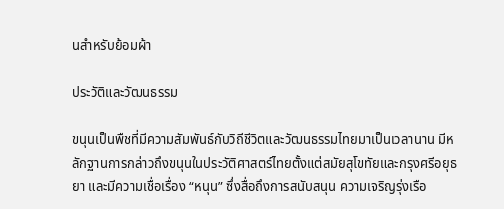นสำหรับย้อมผ้า

ประวัติและวัฒนธรรม

ขนุนเป็นพืชที่มีความสัมพันธ์กับวิถีชีวิตและวัฒนธรรมไทยมาเป็นเวลานาน มีหลักฐานการกล่าวถึงขนุนในประวัติศาสตร์ไทยตั้งแต่สมัยสุโขทัยและกรุงศรีอยุธยา และมีความเชื่อเรื่อง “หนุน” ซึ่งสื่อถึงการสนับสนุน ความเจริญรุ่งเรือ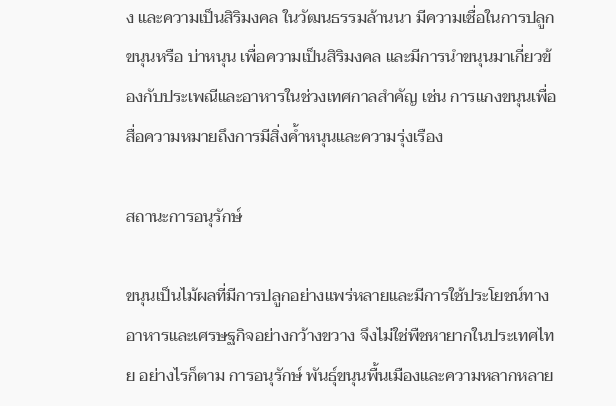ง และความเป็นสิริมงคล ในวัฒนธรรมล้านนา มีความเชื่อในการปลูกขนุนหรือ บ่าหนุน เพื่อความเป็นสิริมงคล และมีการนำขนุนมาเกี่ยวข้องกับประเพณีและอาหารในช่วงเทศกาลสำคัญ เช่น การแกงขนุนเพื่อสื่อความหมายถึงการมีสิ่งค้ำหนุนและความรุ่งเรือง

สถานะการอนุรักษ์

ขนุนเป็นไม้ผลที่มีการปลูกอย่างแพร่หลายและมีการใช้ประโยชน์ทางอาหารและเศรษฐกิจอย่างกว้างขวาง จึงไม่ใช่พืชหายากในประเทศไทย อย่างไรก็ตาม การอนุรักษ์ พันธุ์ขนุนพื้นเมืองและความหลากหลาย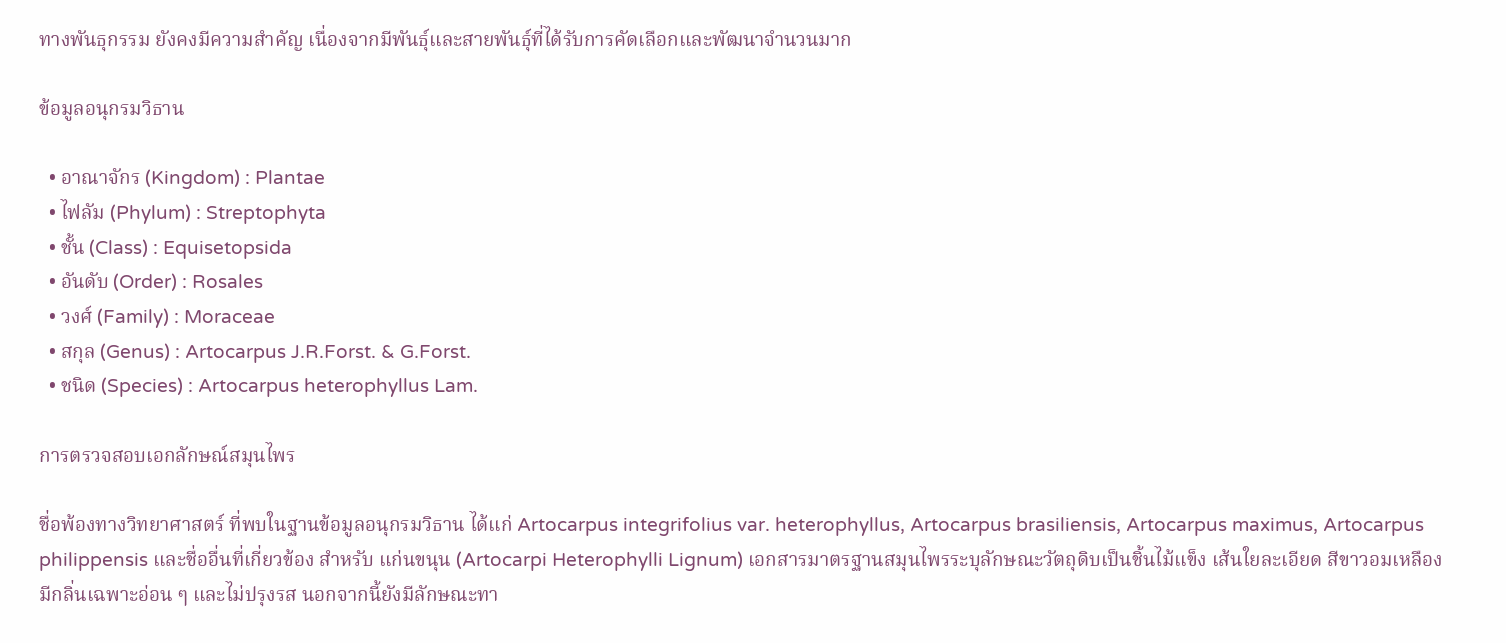ทางพันธุกรรม ยังคงมีความสำคัญ เนื่องจากมีพันธุ์และสายพันธุ์ที่ได้รับการคัดเลือกและพัฒนาจำนวนมาก

ข้อมูลอนุกรมวิธาน

  • อาณาจักร (Kingdom) : Plantae
  • ไฟลัม (Phylum) : Streptophyta
  • ชั้น (Class) : Equisetopsida
  • อันดับ (Order) : Rosales
  • วงศ์ (Family) : Moraceae
  • สกุล (Genus) : Artocarpus J.R.Forst. & G.Forst.
  • ชนิด (Species) : Artocarpus heterophyllus Lam.

การตรวจสอบเอกลักษณ์สมุนไพร

ชื่อพ้องทางวิทยาศาสตร์ ที่พบในฐานข้อมูลอนุกรมวิธาน ได้แก่ Artocarpus integrifolius var. heterophyllus, Artocarpus brasiliensis, Artocarpus maximus, Artocarpus philippensis และชื่ออื่นที่เกี่ยวข้อง สำหรับ แก่นขนุน (Artocarpi Heterophylli Lignum) เอกสารมาตรฐานสมุนไพรระบุลักษณะวัตถุดิบเป็นชิ้นไม้แข็ง เส้นใยละเอียด สีขาวอมเหลือง มีกลิ่นเฉพาะอ่อน ๆ และไม่ปรุงรส นอกจากนี้ยังมีลักษณะทา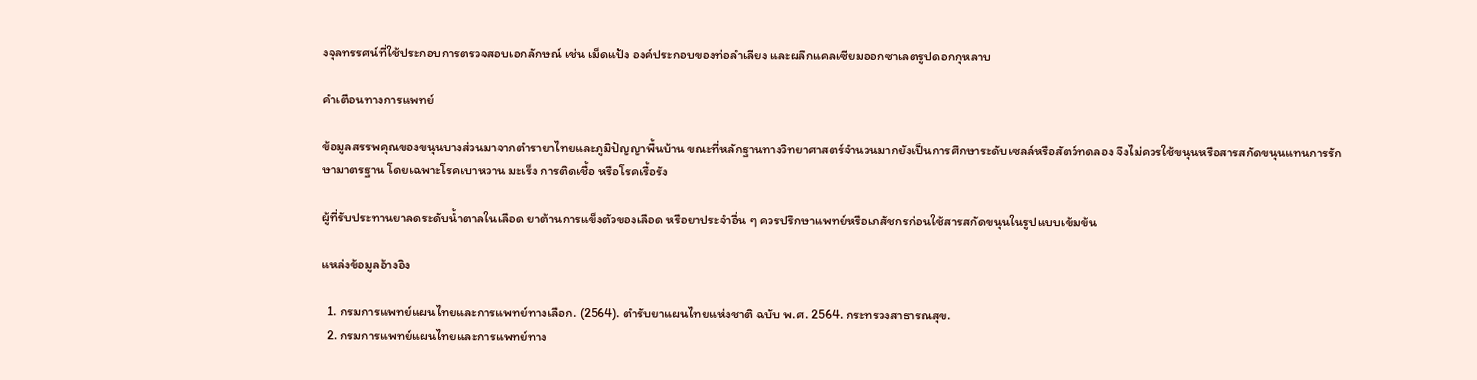งจุลทรรศน์ที่ใช้ประกอบการตรวจสอบเอกลักษณ์ เช่น เม็ดแป้ง องค์ประกอบของท่อลำเลียง และผลึกแคลเซียมออกซาเลตรูปดอกกุหลาบ

คำเตือนทางการแพทย์

ข้อมูลสรรพคุณของขนุนบางส่วนมาจากตำรายาไทยและภูมิปัญญาพื้นบ้าน ขณะที่หลักฐานทางวิทยาศาสตร์จำนวนมากยังเป็นการศึกษาระดับเซลล์หรือสัตว์ทดลอง จึงไม่ควรใช้ขนุนหรือสารสกัดขนุนแทนการรักษามาตรฐาน โดยเฉพาะโรคเบาหวาน มะเร็ง การติดเชื้อ หรือโรคเรื้อรัง

ผู้ที่รับประทานยาลดระดับน้ำตาลในเลือด ยาต้านการแข็งตัวของเลือด หรือยาประจำอื่น ๆ ควรปรึกษาแพทย์หรือเภสัชกรก่อนใช้สารสกัดขนุนในรูปแบบเข้มข้น

แหล่งข้อมูลอ้างอิง

  1. กรมการแพทย์แผนไทยและการแพทย์ทางเลือก. (2564). ตำรับยาแผนไทยแห่งชาติ ฉบับ พ.ศ. 2564. กระทรวงสาธารณสุข.
  2. กรมการแพทย์แผนไทยและการแพทย์ทาง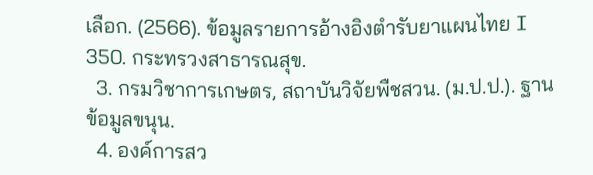เลือก. (2566). ข้อมูลรายการอ้างอิงตำรับยาแผนไทย I 350. กระทรวงสาธารณสุข.
  3. กรมวิชาการเกษตร, สถาบันวิจัยพืชสวน. (ม.ป.ป.). ฐานข้อมูลขนุน.
  4. องค์การสว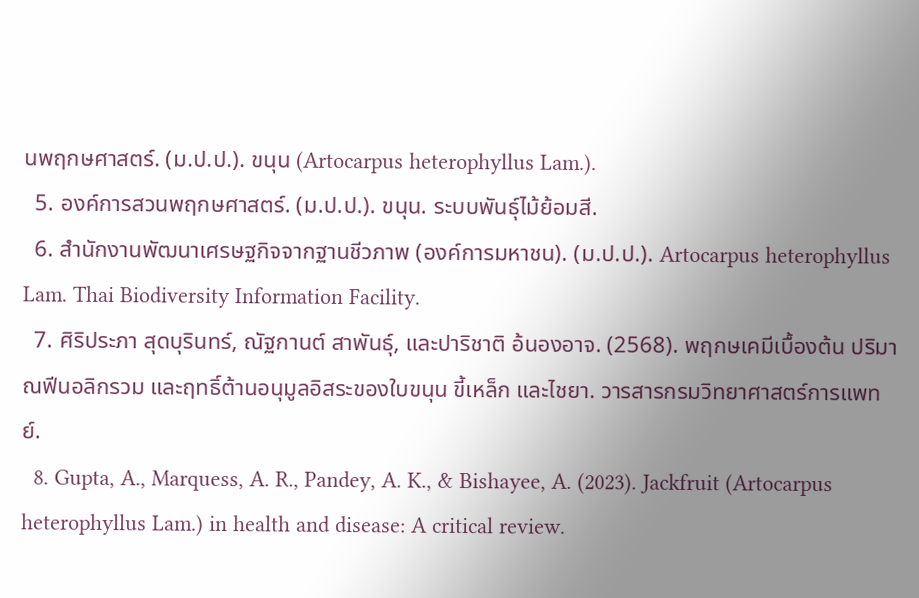นพฤกษศาสตร์. (ม.ป.ป.). ขนุน (Artocarpus heterophyllus Lam.).
  5. องค์การสวนพฤกษศาสตร์. (ม.ป.ป.). ขนุน. ระบบพันธุ์ไม้ย้อมสี.
  6. สำนักงานพัฒนาเศรษฐกิจจากฐานชีวภาพ (องค์การมหาชน). (ม.ป.ป.). Artocarpus heterophyllus Lam. Thai Biodiversity Information Facility.
  7. ศิริประภา สุดบุรินทร์, ณัฐกานต์ สาพันธุ์, และปาริชาติ อ้นองอาจ. (2568). พฤกษเคมีเบื้องต้น ปริมาณฟีนอลิกรวม และฤทธิ์ต้านอนุมูลอิสระของใบขนุน ขี้เหล็ก และไชยา. วารสารกรมวิทยาศาสตร์การแพทย์.
  8. Gupta, A., Marquess, A. R., Pandey, A. K., & Bishayee, A. (2023). Jackfruit (Artocarpus heterophyllus Lam.) in health and disease: A critical review.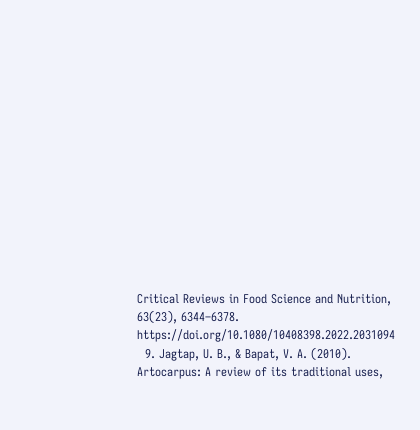Critical Reviews in Food Science and Nutrition, 63(23), 6344–6378. https://doi.org/10.1080/10408398.2022.2031094
  9. Jagtap, U. B., & Bapat, V. A. (2010). Artocarpus: A review of its traditional uses,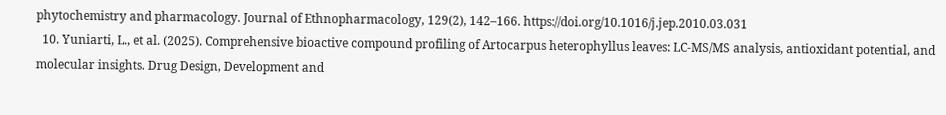phytochemistry and pharmacology. Journal of Ethnopharmacology, 129(2), 142–166. https://doi.org/10.1016/j.jep.2010.03.031
  10. Yuniarti, L., et al. (2025). Comprehensive bioactive compound profiling of Artocarpus heterophyllus leaves: LC-MS/MS analysis, antioxidant potential, and molecular insights. Drug Design, Development and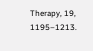Therapy, 19, 1195–1213.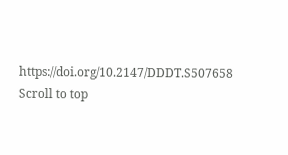https://doi.org/10.2147/DDDT.S507658
Scroll to top